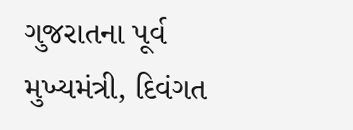ગુજરાતના પૂર્વ મુખ્યમંત્રી, દિવંગત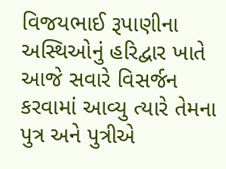વિજયભાઈ રૂપાણીના અસ્થિઓનું હરિદ્વાર ખાતે આજે સવારે વિસર્જન કરવામાં આવ્યુ ત્યારે તેમના પુત્ર અને પુત્રીએ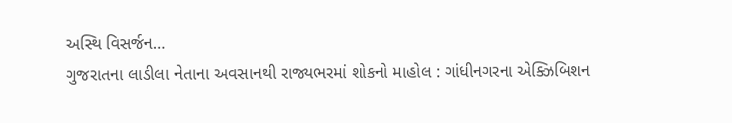અસ્થિ વિસર્જન…
ગુજરાતના લાડીલા નેતાના અવસાનથી રાજ્યભરમાં શોકનો માહોલ : ગાંધીનગરના એક્ઝિબિશન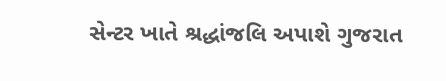સેન્ટર ખાતે શ્રદ્ધાંજલિ અપાશે ગુજરાત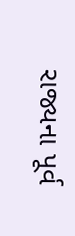રાજ્યના પૂર્વ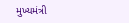મુખ્યમંત્રી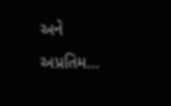અને અપ્રતિમ…